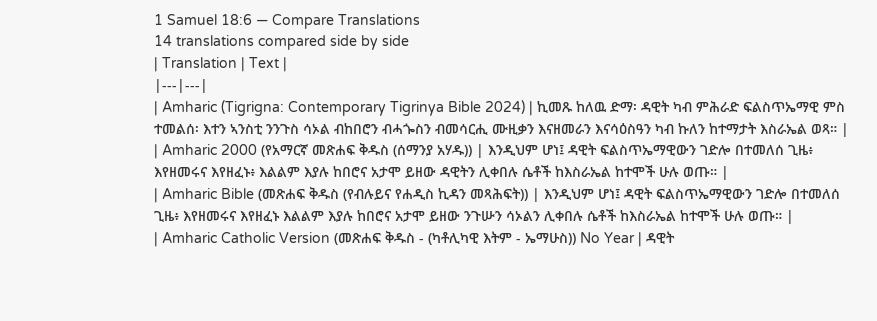1 Samuel 18:6 — Compare Translations
14 translations compared side by side
| Translation | Text |
|---|---|
| Amharic (Tigrigna: Contemporary Tigrinya Bible 2024) | ኪመጹ ከለዉ ድማ፡ ዳዊት ካብ ምሕራድ ፍልስጥኤማዊ ምስ ተመልሰ፡ እተን ኣንስቲ ንንጉስ ሳኦል ብከበሮን ብሓጐስን ብመሳርሒ ሙዚቃን እናዘመራን እናሳዕስዓን ካብ ኩለን ከተማታት እስራኤል ወጻ። |
| Amharic 2000 (የአማርኛ መጽሐፍ ቅዱስ (ሰማንያ አሃዱ)) | እንዲህም ሆነ፤ ዳዊት ፍልስጥኤማዊውን ገድሎ በተመለሰ ጊዜ፥ እየዘመሩና እየዘፈኑ፥ እልልም እያሉ ከበሮና አታሞ ይዘው ዳዊትን ሊቀበሉ ሴቶች ከእስራኤል ከተሞች ሁሉ ወጡ። |
| Amharic Bible (መጽሐፍ ቅዱስ (የብሉይና የሐዲስ ኪዳን መጻሕፍት)) | እንዲህም ሆነ፤ ዳዊት ፍልስጥኤማዊውን ገድሎ በተመለሰ ጊዜ፥ እየዘመሩና እየዘፈኑ እልልም እያሉ ከበሮና አታሞ ይዘው ንጉሡን ሳኦልን ሊቀበሉ ሴቶች ከእስራኤል ከተሞች ሁሉ ወጡ። |
| Amharic Catholic Version (መጽሐፍ ቅዱስ - (ካቶሊካዊ እትም - ኤማሁስ)) No Year | ዳዊት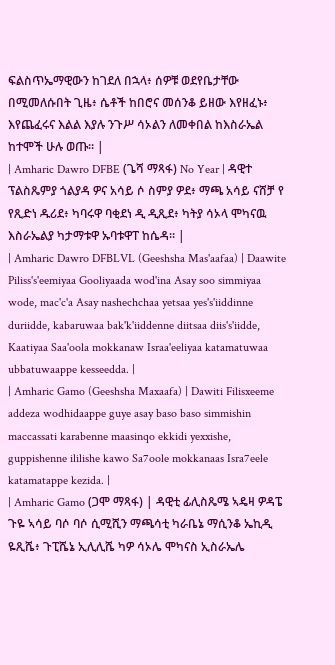ፍልስጥኤማዊውን ከገደለ በኋላ፥ ሰዎቹ ወደየቤታቸው በሚመለሱበት ጊዜ፥ ሴቶች ከበሮና መሰንቆ ይዘው እየዘፈኑ፥ እየጨፈሩና እልል እያሉ ንጉሥ ሳኦልን ለመቀበል ከእስራኤል ከተሞች ሁሉ ወጡ። |
| Amharic Dawro DFBE (ጌሻ ማጻፋ) No Year | ዳዊተ ፕልስጼምያ ጎልያዳ ዎና አሳይ ሶ ስምያ ዎደ፥ ማጫ አሳይ ናሸቻ የ የጺድነ ዱሪደ፥ ካባሩዋ ባቂደነ ዲ ዲጺደ፥ ካትያ ሳኦላ ሞካናዉ እስራኤልያ ካታማቱዋ ኡባቱዋፐ ከሴዳ። |
| Amharic Dawro DFBLVL (Geeshsha Mas'aafaa) | Daawite Piliss's'eemiyaa Gooliyaada wod'ina Asay soo simmiyaa wode, mac'c'a Asay nashechchaa yetsaa yes's'iiddinne duriidde, kabaruwaa bak'k'iiddenne diitsaa diis's'iidde, Kaatiyaa Saa'oola mokkanaw Israa'eeliyaa katamatuwaa ubbatuwaappe kesseedda. |
| Amharic Gamo (Geeshsha Maxaafa) | Dawiti Filisxeeme addeza wodhidaappe guye asay baso baso simmishin maccassati karabenne maasinqo ekkidi yexxishe, guppishenne ililishe kawo Sa7oole mokkanaas Isra7eele katamatappe kezida. |
| Amharic Gamo (ጋሞ ማጻፋ) | ዳዊቲ ፊሊስጼሜ ኣዴዛ ዎዳፔ ጉዬ ኣሳይ ባሶ ባሶ ሲሚሺን ማጫሳቲ ካራቤኔ ማሲንቆ ኤኪዲ ዬጺሼ፥ ጉፒሼኔ ኢሊሊሼ ካዎ ሳኦሌ ሞካናስ ኢስራኤሌ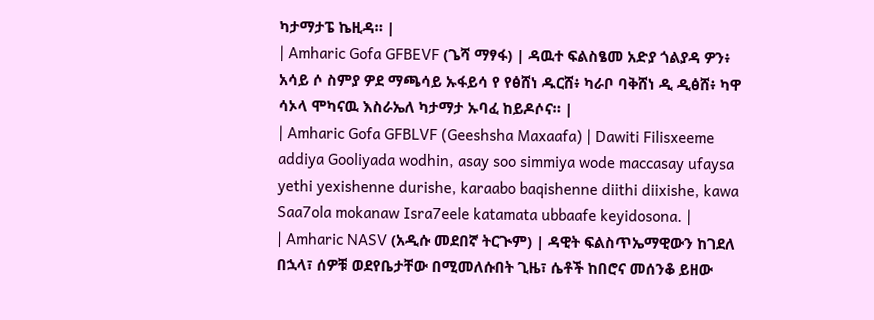ካታማታፔ ኬዚዳ። |
| Amharic Gofa GFBEVF (ጌሻ ማፃፋ) | ዳዉተ ፍልስፄመ አድያ ጎልያዳ ዎን፥ አሳይ ሶ ስምያ ዎደ ማጫሳይ ኡፋይሳ የ የፅሸነ ዱርሸ፥ ካራቦ ባቅሸነ ዲ ዲፅሸ፥ ካዋ ሳኦላ ሞካናዉ እስራኤለ ካታማታ ኡባፈ ከይዶሶና። |
| Amharic Gofa GFBLVF (Geeshsha Maxaafa) | Dawiti Filisxeeme addiya Gooliyada wodhin, asay soo simmiya wode maccasay ufaysa yethi yexishenne durishe, karaabo baqishenne diithi diixishe, kawa Saa7ola mokanaw Isra7eele katamata ubbaafe keyidosona. |
| Amharic NASV (አዲሱ መደበኛ ትርጒም) | ዳዊት ፍልስጥኤማዊውን ከገደለ በኋላ፣ ሰዎቹ ወደየቤታቸው በሚመለሱበት ጊዜ፣ ሴቶች ከበሮና መሰንቆ ይዘው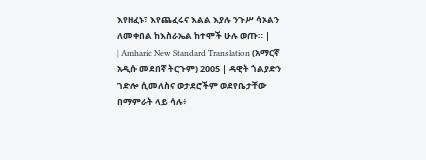እየዘፈኑ፣ እየጨፈሩና እልል እያሉ ንጉሥ ሳኦልን ለመቀበል ከእስራኤል ከተሞች ሁሉ ወጡ። |
| Amharic New Standard Translation (አማርኛ አዲሱ መደበኛ ትርጉም) 2005 | ዳዊት ጎልያድን ገድሎ ሲመለስና ወታደሮችም ወደየቤታቸው በማምራት ላይ ሳሉ፥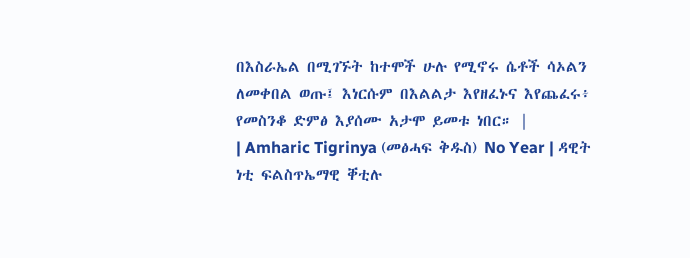በእስራኤል በሚገኙት ከተሞች ሁሉ የሚኖሩ ሴቶች ሳኦልን ለመቀበል ወጡ፤ እነርሱም በእልልታ እየዘፈኑና እየጨፈሩ፥ የመስንቆ ድምፅ እያሰሙ አታሞ ይመቱ ነበር። |
| Amharic Tigrinya (መፅሓፍ ቅዱስ) No Year | ዳዊት ነቲ ፍልስጥኤማዊ ቐቲሉ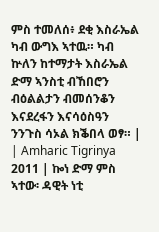ምስ ተመለሰ፥ ደቂ እስራኤል ካብ ውግእ ኣተዉ። ካብ ኵለን ከተማታት እስራኤል ድማ ኣንስቲ ብኸበሮን ብዕልልታን ብመሰንቆን እናደረፋን እናሳዕስዓን ንንጉስ ሳኦል ክቕበላ ወፃ። |
| Amharic Tigrinya 2011 | ኰነ ድማ ምስ ኣተው፡ ዳዊት ነቲ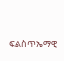ፍልስጥኤማዊ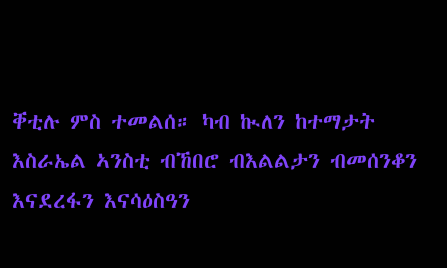ቐቲሉ ምስ ተመልሰ። ካብ ኲለን ከተማታት እስራኤል ኣንስቲ ብኸበሮ ብእልልታን ብመሰንቆን እናደረፋን እናሳዕስዓን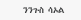ንንጉስ ሳኦል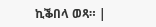ኪቕበላ ወጻ። |